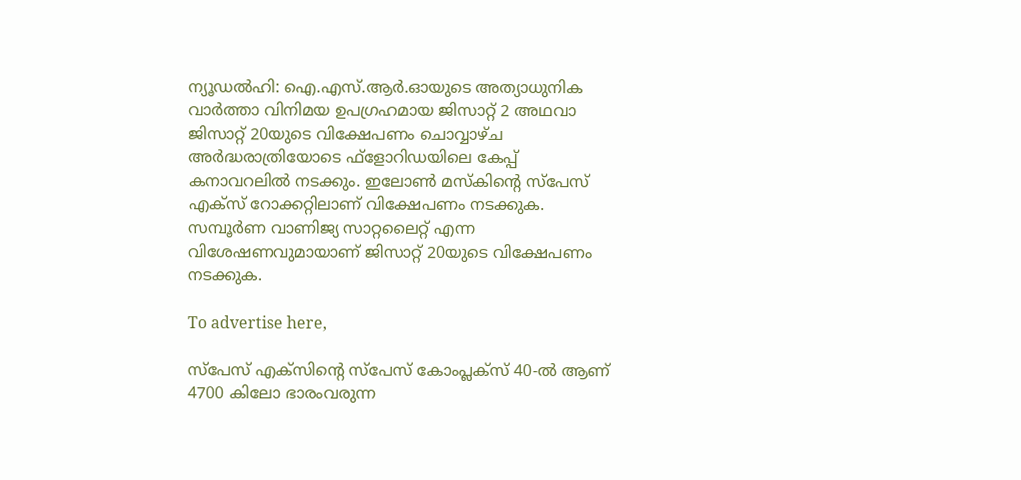ന്യൂഡൽഹി: ഐ.എസ്.ആർ.ഓയുടെ അത്യാധുനിക വാർത്താ വിനിമയ ഉപഗ്രഹമായ ജിസാറ്റ് 2 അഥവാ ജിസാറ്റ് 20യുടെ വിക്ഷേപണം ചൊവ്വാഴ്ച അർദ്ധരാത്രിയോടെ ഫ്ളോറിഡയിലെ കേപ്പ് കനാവറലിൽ നടക്കും. ഇലോൺ മസ്കിന്റെ സ്പേസ് എക്സ് റോക്കറ്റിലാണ് വിക്ഷേപണം നടക്കുക. സമ്പൂർണ വാണിജ്യ സാറ്റലൈറ്റ് എന്ന വിശേഷണവുമായാണ് ജിസാറ്റ് 20യുടെ വിക്ഷേപണം നടക്കുക.

To advertise here,

സ്പേസ് എക്സിന്റെ സ്പേസ് കോംപ്ലക്സ് 40-ൽ ആണ് 4700 കിലോ ഭാരംവരുന്ന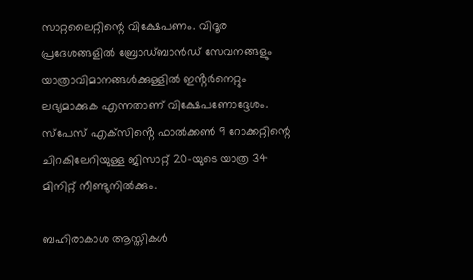സാറ്റലൈറ്റിന്റെ വിക്ഷേപണം. വിദൂര പ്രദേശങ്ങളിൽ ബ്രോഡ്‌ബാൻഡ് സേവനങ്ങളും യാത്രാവിമാനങ്ങൾക്കുള്ളിൽ ഇൻ്റർനെറ്റും ലഭ്യമാക്കുക എന്നതാണ് വിക്ഷേപണോദ്ദേശം.  സ്‌പേസ് എക്‌സിൻ്റെ ഫാൽക്കൺ 9 റോക്കറ്റിന്റെ ചിറകിലേറിയുള്ള ജിസാറ്റ് 20-യുടെ യാത്ര 34 മിനിറ്റ് നീണ്ടുനിൽക്കും.

ബഹിരാകാശ ആസ്തികൾ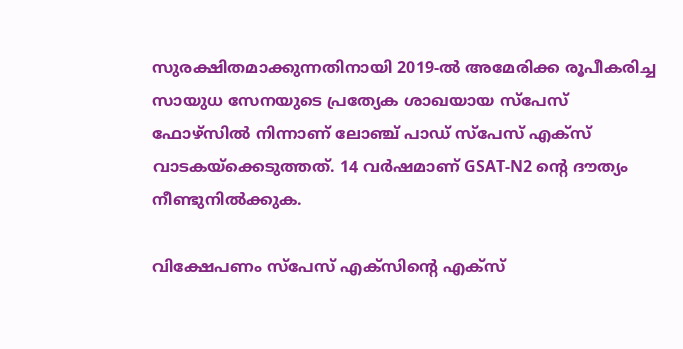സുരക്ഷിതമാക്കുന്നതിനായി 2019-ൽ അമേരിക്ക രൂപീകരിച്ച സായുധ സേനയുടെ പ്രത്യേക ശാഖയായ സ്‌പേസ് ഫോഴ്‌സിൽ നിന്നാണ് ലോഞ്ച് പാഡ് സ്‌പേസ് എക്‌സ് വാടകയ്‌ക്കെടുത്തത്. 14 വർഷമാണ് GSAT-N2 ൻ്റെ ദൗത്യം നീണ്ടുനിൽക്കുക.

വിക്ഷേപണം സ്പേസ് എക്സിന്റെ എക്സ്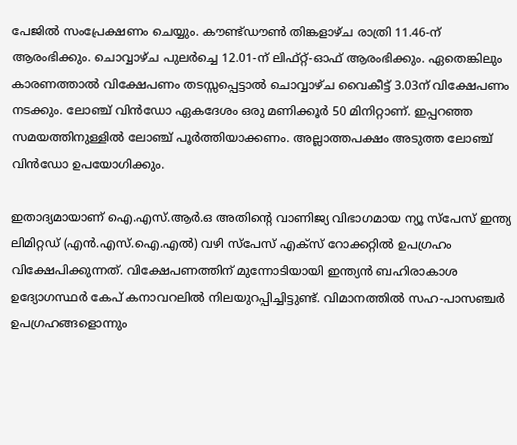പേജിൽ സംപ്രേക്ഷണം ചെയ്യും. കൗണ്ട്ഡൗൺ തിങ്കളാഴ്ച രാത്രി 11.46-ന് ആരംഭിക്കും. ചൊവ്വാഴ്ച പുലർച്ചെ 12.01-ന് ലിഫ്റ്റ്-ഓഫ് ആരംഭിക്കും. ഏതെങ്കിലും കാരണത്താൽ വിക്ഷേപണം തടസ്സപ്പെട്ടാൽ ചൊവ്വാഴ്ച വൈകീട്ട് 3.03ന് വിക്ഷേപണം നടക്കും. ലോഞ്ച് വിൻഡോ ഏകദേശം ഒരു മണിക്കൂർ 50 മിനിറ്റാണ്. ഇപ്പറഞ്ഞ സമയത്തിനുള്ളിൽ ലോഞ്ച് പൂർത്തിയാക്കണം. അല്ലാത്തപക്ഷം അടുത്ത ലോഞ്ച് വിൻഡോ ഉപയോഗിക്കും.

ഇതാദ്യമായാണ് ഐ.എസ്.ആർ.ഒ അതിൻ്റെ വാണിജ്യ വിഭാഗമായ ന്യൂ സ്പേസ് ഇന്ത്യ ലിമിറ്റഡ് (എൻ.എസ്.ഐ.എൽ) വഴി സ്പേസ് എക്സ് റോക്കറ്റിൽ ഉപഗ്രഹം വിക്ഷേപിക്കുന്നത്. വിക്ഷേപണത്തിന് മുന്നോടിയായി ഇന്ത്യൻ ബഹിരാകാശ ഉദ്യോഗസ്ഥർ കേപ് കനാവറലിൽ നിലയുറപ്പിച്ചിട്ടുണ്ട്. വിമാനത്തിൽ സഹ-പാസഞ്ചർ ഉപഗ്രഹങ്ങളൊന്നും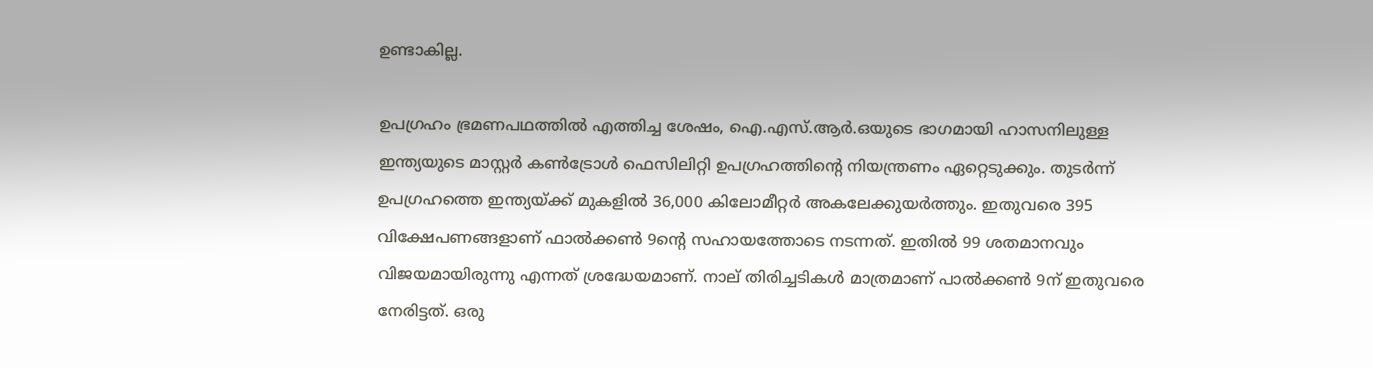ഉണ്ടാകില്ല.

ഉപഗ്രഹം ഭ്രമണപഥത്തിൽ എത്തിച്ച ശേഷം, ഐ.എസ്.ആർ.ഒയുടെ ഭാഗമായി ഹാസനിലുള്ള ഇന്ത്യയുടെ മാസ്റ്റർ കൺട്രോൾ ഫെസിലിറ്റി ഉപഗ്രഹത്തിൻ്റെ നിയന്ത്രണം ഏറ്റെടുക്കും. തുടർന്ന് ഉപഗ്രഹത്തെ ഇന്ത്യയ്ക്ക് മുകളിൽ 36,000 കിലോമീറ്റർ അകലേക്കുയർത്തും. ഇതുവരെ 395 വിക്ഷേപണങ്ങളാണ് ഫാൽക്കൺ 9ന്റെ സഹായത്തോടെ നടന്നത്. ഇതിൽ 99 ശതമാനവും വിജയമായിരുന്നു എന്നത് ശ്രദ്ധേയമാണ്. നാല് തിരിച്ചടികൾ മാത്രമാണ് പാൽക്കൺ 9ന് ഇതുവരെ നേരിട്ടത്. ഒരു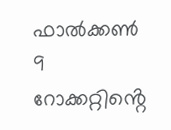ഫാൽക്കൺ 9 റോക്കറ്റിൻ്റെ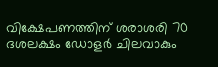വിക്ഷേപണത്തിന് ശരാശരി 70 ദശലക്ഷം ഡോളർ ചിലവാകും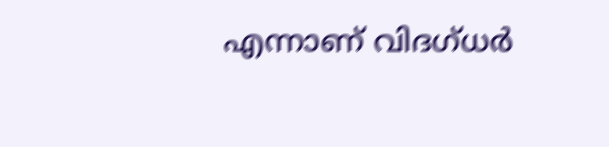എന്നാണ് വിദഗ്ധർ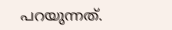പറയുന്നത്.